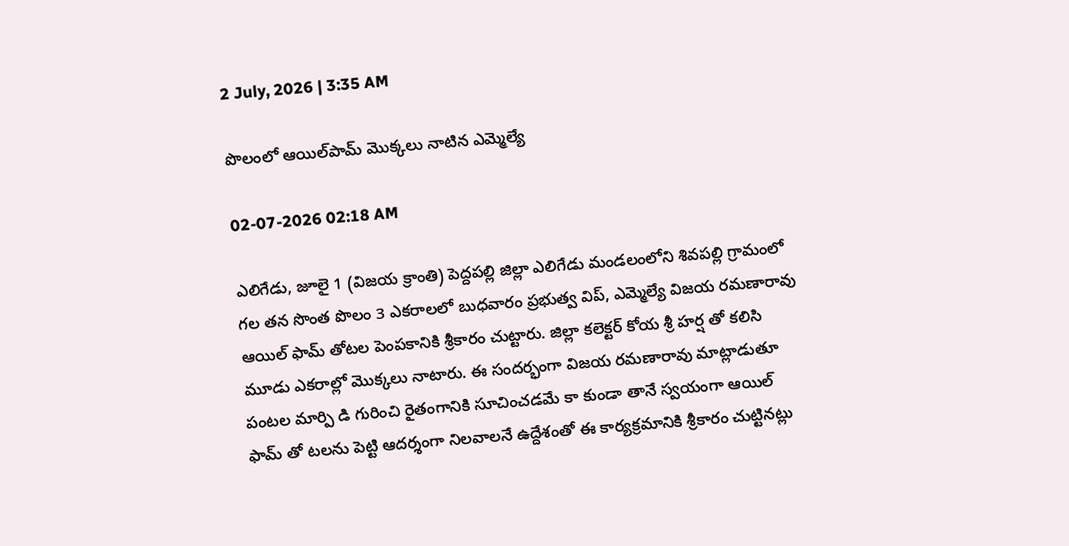2 July, 2026 | 3:35 AM

పొలంలో ఆయిల్‌పామ్ మొక్కలు నాటిన ఎమ్మెల్యే

02-07-2026 02:18 AM

ఎలిగేడు, జూలై 1 (విజయ క్రాంతి) పెద్దపల్లి జిల్లా ఎలిగేడు మండలంలోని శివపల్లి గ్రామంలో గల తన సొంత పొలం 3 ఎకరాలలో బుధవారం ప్రభుత్వ విప్, ఎమ్మెల్యే విజయ రమణారావు ఆయిల్ ఫామ్ తోటల పెంపకానికి శ్రీకారం చుట్టారు. జిల్లా కలెక్టర్ కోయ శ్రీ హర్ష తో కలిసి మూడు ఎకరాల్లో మొక్కలు నాటారు. ఈ సందర్భంగా విజయ రమణారావు మాట్లాడుతూ పంటల మార్పి డి గురించి రైతంగానికి సూచించడమే కా కుండా తానే స్వయంగా ఆయిల్ ఫామ్ తో టలను పెట్టి ఆదర్శంగా నిలవాలనే ఉద్దేశంతో ఈ కార్యక్రమానికి శ్రీకారం చుట్టినట్లు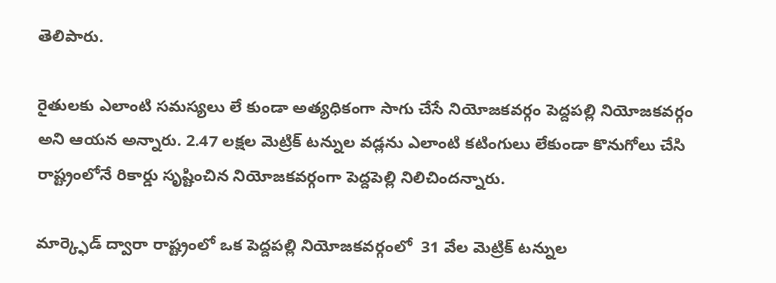తెలిపారు.

రైతులకు ఎలాంటి సమస్యలు లే కుండా అత్యధికంగా సాగు చేసే నియోజకవర్గం పెద్దపల్లి నియోజకవర్గం అని ఆయన అన్నారు. 2.47 లక్షల మెట్రిక్ టన్నుల వడ్లను ఎలాంటి కటింగులు లేకుండా కొనుగోలు చేసి రాష్ట్రంలోనే రికార్డు సృష్టించిన నియోజకవర్గంగా పెద్దపెల్లి నిలిచిందన్నారు.

మార్క్ఫెడ్ ద్వారా రాష్ట్రంలో ఒక పెద్దపల్లి నియోజకవర్గంలో  31 వేల మెట్రిక్ టన్నుల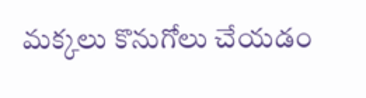మక్కలు కొనుగోలు చేయడం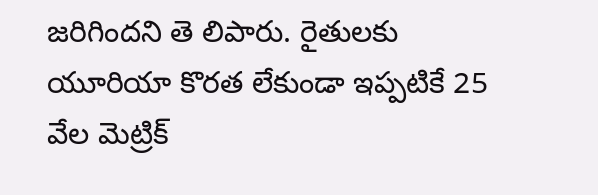జరిగిందని తె లిపారు. రైతులకు యూరియా కొరత లేకుండా ఇప్పటికే 25 వేల మెట్రిక్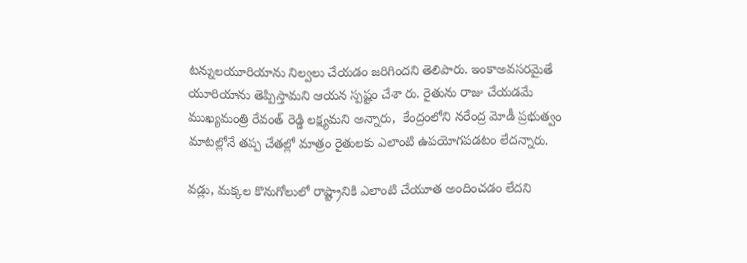టన్నులయూరియాను నిల్వలు చేయడం జరిగిందని తెలిపారు. ఇంకాఅవసరమైతే యూరియాను తెప్పిస్తామని ఆయన స్పష్టం చేశా రు. రైతును రాజు చేయడమే ముఖ్యమంత్రి రేవంత్ రెడ్డి లక్ష్యమని అన్నారు,  కేంద్రంలోని నరేంద్ర మోడీ ప్రభుత్వం మాటల్లోనే తప్ప చేతల్లో మాత్రం రైతులకు ఎలాంటి ఉపయోగపడటం లేదన్నారు.

వడ్లు, మక్కల కొనుగోలులో రాష్ట్రానికి ఎలాంటి చేయూత అందించడం లేదని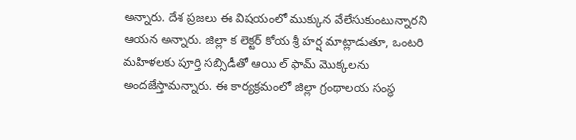అన్నారు. దేశ ప్రజలు ఈ విషయంలో ముక్కున వేలేసుకుంటున్నారని ఆయన అన్నారు. జిల్లా క లెక్టర్ కోయ శ్రీ హర్ష మాట్లాడుతూ, ఒంటరి మహిళలకు పూర్తి సబ్సిడీతో ఆయి ల్ ఫామ్ మొక్కలను అందజేస్తామన్నారు. ఈ కార్యక్రమంలో జిల్లా గ్రంథాలయ సంస్థ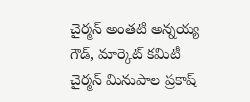చైర్మన్ అంతటి అన్నయ్య గౌడ్, మార్కెట్ కమిటీ చైర్మన్ మినుపాల ప్రకాష్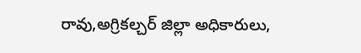రావు,అగ్రికల్చర్ జిల్లా అధికారులు,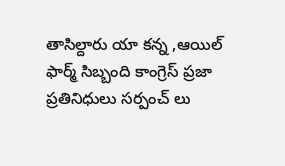తాసిల్దారు యా కన్న ,ఆయిల్ ఫార్మ్ సిబ్బంది కాంగ్రెస్ ప్రజా ప్రతినిధులు సర్పంచ్ లు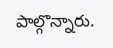పాల్గొన్నారు.